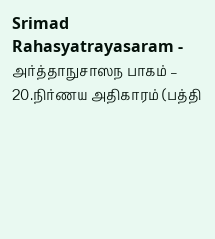Srimad Rahasyatrayasaram - அர்த்தாநுசாஸந பாகம் – 20.நிர்ணய அதிகாரம் (பத்தி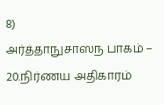8)
அர்த்தாநுசாஸந பாகம் – 20.நிர்ணய அதிகாரம்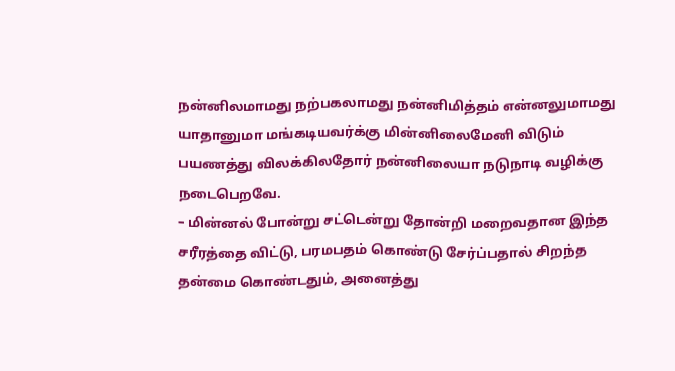நன்னிலமாமது நற்பகலாமது நன்னிமித்தம் என்னலுமாமது யாதானுமா மங்கடியவர்க்கு மின்னிலைமேனி விடும் பயணத்து விலக்கிலதோர் நன்னிலையா நடுநாடி வழிக்கு நடைபெறவே.
– மின்னல் போன்று சட்டென்று தோன்றி மறைவதான இந்த சரீரத்தை விட்டு, பரமபதம் கொண்டு சேர்ப்பதால் சிறந்த தன்மை கொண்டதும், அனைத்து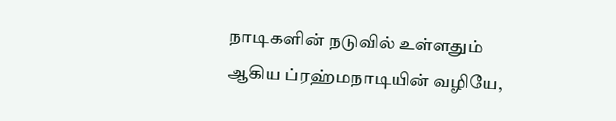நாடிகளின் நடுவில் உள்ளதும் ஆகிய ப்ரஹ்மநாடியின் வழியே,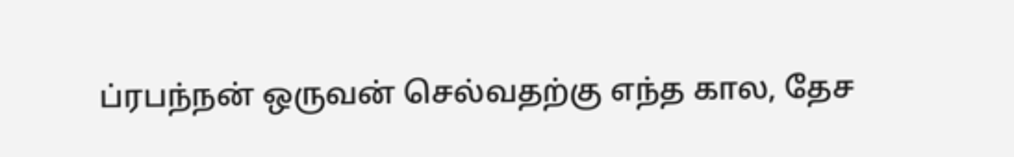ப்ரபந்நன் ஒருவன் செல்வதற்கு எந்த கால, தேச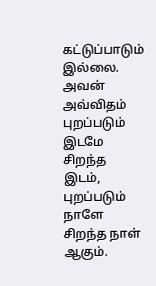கட்டுப்பாடும் இல்லை. அவன் அவ்விதம் புறப்படும் இடமே சிறந்த இடம், புறப்படும் நாளே சிறந்த நாள் ஆகும்.